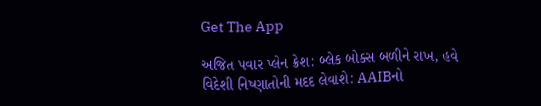Get The App

અજિત પવાર પ્લેન ક્રેશ: બ્લેક બોક્સ બળીને રાખ, હવે વિદેશી નિષ્ણાતોની મદદ લેવાશે: AAIBનો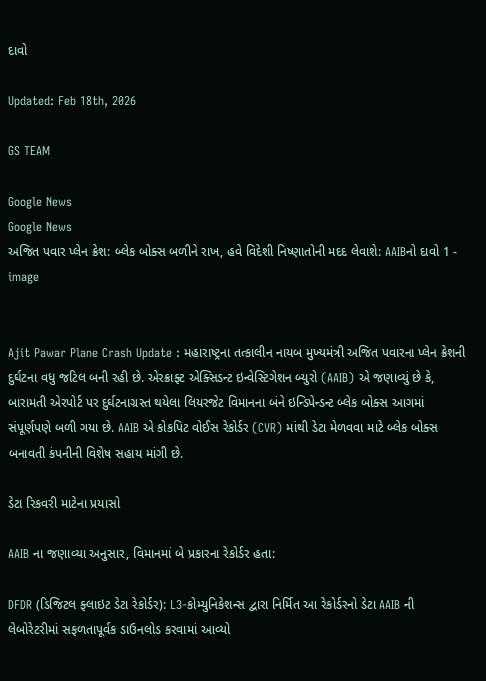દાવો

Updated: Feb 18th, 2026

GS TEAM

Google News
Google News
અજિત પવાર પ્લેન ક્રેશ: બ્લેક બોક્સ બળીને રાખ, હવે વિદેશી નિષ્ણાતોની મદદ લેવાશે: AAIBનો દાવો 1 - image


Ajit Pawar Plane Crash Update : મહારાષ્ટ્રના તત્કાલીન નાયબ મુખ્યમંત્રી અજિત પવારના પ્લેન ક્રેશની દુર્ઘટના વધુ જટિલ બની રહી છે. એરક્રાફ્ટ એક્સિડન્ટ ઇન્વેસ્ટિગેશન બ્યુરો (AAIB) એ જણાવ્યું છે કે, બારામતી એરપોર્ટ પર દુર્ઘટનાગ્રસ્ત થયેલા લિયરજેટ વિમાનના બંને ઇન્ડિપેન્ડન્ટ બ્લેક બોક્સ આગમાં સંપૂર્ણપણે બળી ગયા છે. AAIB એ કોકપિટ વોઈસ રેકોર્ડર (CVR) માંથી ડેટા મેળવવા માટે બ્લેક બોક્સ બનાવતી કંપનીની વિશેષ સહાય માંગી છે.

ડેટા રિકવરી માટેના પ્રયાસો

AAIB ના જણાવ્યા અનુસાર, વિમાનમાં બે પ્રકારના રેકોર્ડર હતા:

DFDR (ડિજિટલ ફ્લાઇટ ડેટા રેકોર્ડર): L3-કોમ્યુનિકેશન્સ દ્વારા નિર્મિત આ રેકોર્ડરનો ડેટા AAIB ની લેબોરેટરીમાં સફળતાપૂર્વક ડાઉનલોડ કરવામાં આવ્યો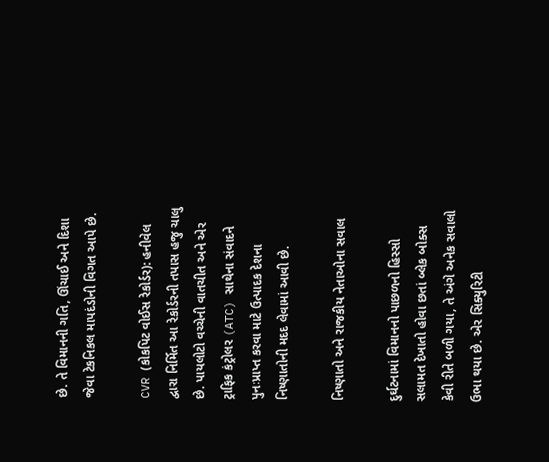છે. તે વિમાનની ગતિ, ઊંચાઈ અને દિશા જેવા ટેકનિકલ માપદંડોની વિગત આપે છે.

CVR (કોકપિટ વોઈસ રેકોર્ડર): હનીવેલ દ્વારા નિર્મિત આ રેકોર્ડરની તપાસ હજુ ચાલુ છે. પાયલોટો વચ્ચેની વાતચીત અને એર ટ્રાફિક કંટ્રોલર (ATC) સાથેના સંવાદને પુનઃપ્રાપ્ત કરવા માટે ઉત્પાદક દેશના નિષ્ણાતોની મદદ લેવામાં આવી છે.

નિષ્ણાતો અને રાજકીય નેતાઓના સવાલ

દુર્ઘટનામાં વિમાનનો પાછળનો હિસ્સો સલામત દેખાતો હોવા છતાં બ્લેક બોક્સ કેવી રીતે બળી ગયા, તે અંગે અનેક સવાલો ઉભા થયા છે. એર સિક્યુરિટી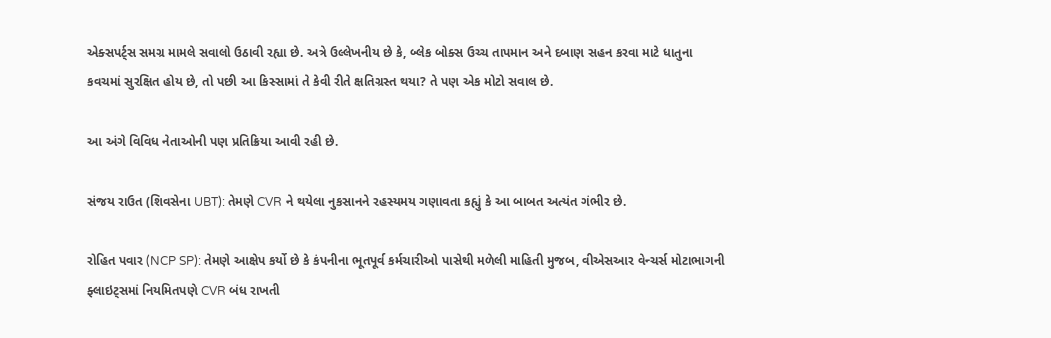એક્સપર્ટ્સ સમગ્ર મામલે સવાલો ઉઠાવી રહ્યા છે. અત્રે ઉલ્લેખનીય છે કે, બ્લેક બોક્સ ઉચ્ચ તાપમાન અને દબાણ સહન કરવા માટે ધાતુના કવચમાં સુરક્ષિત હોય છે, તો પછી આ કિસ્સામાં તે કેવી રીતે ક્ષતિગ્રસ્ત થયા? તે પણ એક મોટો સવાલ છે.

આ અંગે વિવિધ નેતાઓની પણ પ્રતિક્રિયા આવી રહી છે.

સંજય રાઉત (શિવસેના UBT): તેમણે CVR ને થયેલા નુકસાનને રહસ્યમય ગણાવતા કહ્યું કે આ બાબત અત્યંત ગંભીર છે.

રોહિત પવાર (NCP SP): તેમણે આક્ષેપ કર્યો છે કે કંપનીના ભૂતપૂર્વ કર્મચારીઓ પાસેથી મળેલી માહિતી મુજબ, વીએસઆર વેન્ચર્સ મોટાભાગની ફ્લાઇટ્સમાં નિયમિતપણે CVR બંધ રાખતી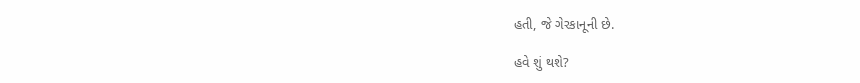હતી, જે ગેરકાનૂની છે.

હવે શું થશે?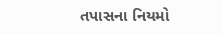તપાસના નિયમો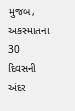મુજબ, અકસ્માતના 30 દિવસની અંદર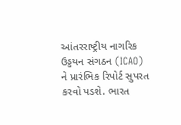આંતરરાષ્ટ્રીય નાગરિક ઉડ્ડયન સંગઠન (ICAO) ને પ્રારંભિક રિપોર્ટ સુપરત કરવો પડશે. ભારત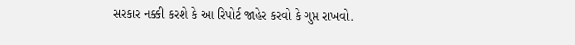સરકાર નક્કી કરશે કે આ રિપોર્ટ જાહેર કરવો કે ગુપ્ત રાખવો.